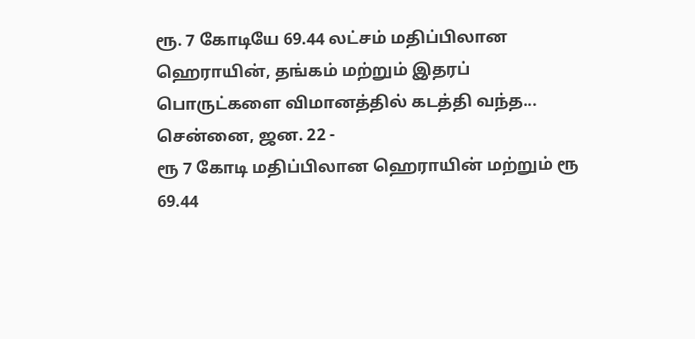ரூ. 7 கோடியே 69.44 லட்சம் மதிப்பிலான ஹெராயின், தங்கம் மற்றும் இதரப் பொருட்களை விமானத்தில் கடத்தி வந்த...
சென்னை, ஜன. 22 -
ரூ 7 கோடி மதிப்பிலான ஹெராயின் மற்றும் ரூ 69.44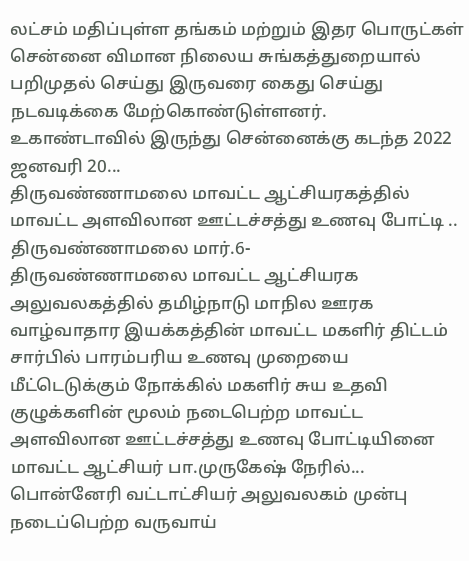லட்சம் மதிப்புள்ள தங்கம் மற்றும் இதர பொருட்கள் சென்னை விமான நிலைய சுங்கத்துறையால் பறிமுதல் செய்து இருவரை கைது செய்து நடவடிக்கை மேற்கொண்டுள்ளனர்.
உகாண்டாவில் இருந்து சென்னைக்கு கடந்த 2022 ஜனவரி 20...
திருவண்ணாமலை மாவட்ட ஆட்சியரகத்தில் மாவட்ட அளவிலான ஊட்டச்சத்து உணவு போட்டி ..
திருவண்ணாமலை மார்.6-
திருவண்ணாமலை மாவட்ட ஆட்சியரக அலுவலகத்தில் தமிழ்நாடு மாநில ஊரக வாழ்வாதார இயக்கத்தின் மாவட்ட மகளிர் திட்டம் சார்பில் பாரம்பரிய உணவு முறையை மீட்டெடுக்கும் நோக்கில் மகளிர் சுய உதவி குழுக்களின் மூலம் நடைபெற்ற மாவட்ட அளவிலான ஊட்டச்சத்து உணவு போட்டியினை மாவட்ட ஆட்சியர் பா.முருகேஷ் நேரில்...
பொன்னேரி வட்டாட்சியர் அலுவலகம் முன்பு நடைப்பெற்ற வருவாய்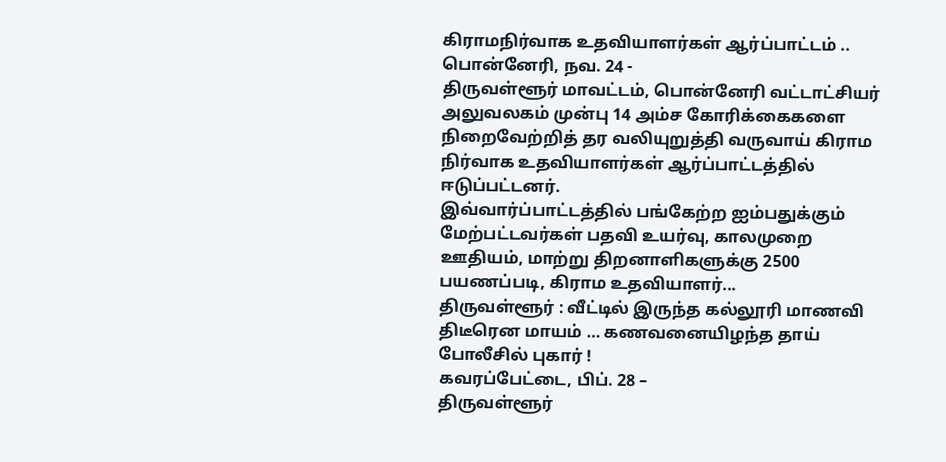கிராமநிர்வாக உதவியாளர்கள் ஆர்ப்பாட்டம் ..
பொன்னேரி, நவ. 24 -
திருவள்ளூர் மாவட்டம், பொன்னேரி வட்டாட்சியர் அலுவலகம் முன்பு 14 அம்ச கோரிக்கைகளை நிறைவேற்றித் தர வலியுறுத்தி வருவாய் கிராம நிர்வாக உதவியாளர்கள் ஆர்ப்பாட்டத்தில் ஈடுப்பட்டனர்.
இவ்வார்ப்பாட்டத்தில் பங்கேற்ற ஐம்பதுக்கும் மேற்பட்டவர்கள் பதவி உயர்வு, காலமுறை ஊதியம், மாற்று திறனாளிகளுக்கு 2500 பயணப்படி, கிராம உதவியாளர்...
திருவள்ளூர் : வீட்டில் இருந்த கல்லூரி மாணவி திடீரென மாயம் … கணவனையிழந்த தாய் போலீசில் புகார் !
கவரப்பேட்டை, பிப். 28 –
திருவள்ளூர்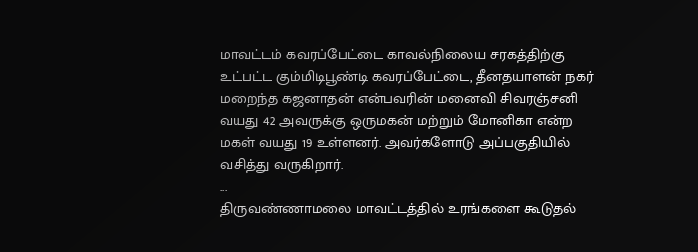மாவட்டம் கவரப்பேட்டை காவல்நிலைய சரகத்திற்கு உட்பட்ட கும்மிடிபூண்டி கவரப்பேட்டை, தீனதயாளன் நகர் மறைந்த கஜனாதன் என்பவரின் மனைவி சிவரஞ்சனி வயது 42 அவருக்கு ஒருமகன் மற்றும் மோனிகா என்ற மகள் வயது 19 உள்ளனர். அவர்களோடு அப்பகுதியில் வசித்து வருகிறார்.
...
திருவண்ணாமலை மாவட்டத்தில் உரங்களை கூடுதல்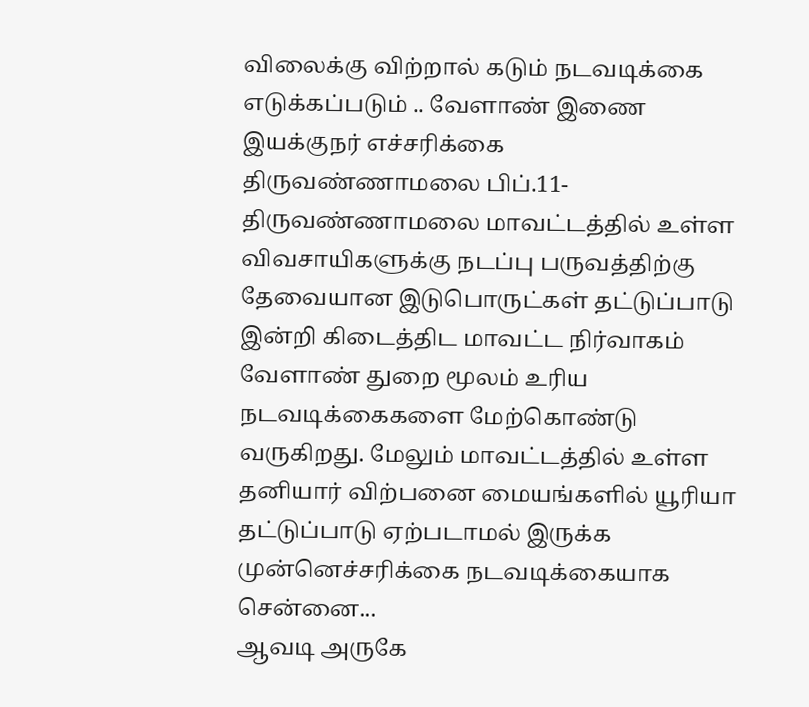விலைக்கு விற்றால் கடும் நடவடிக்கை எடுக்கப்படும் .. வேளாண் இணை இயக்குநர் எச்சரிக்கை
திருவண்ணாமலை பிப்.11-
திருவண்ணாமலை மாவட்டத்தில் உள்ள விவசாயிகளுக்கு நடப்பு பருவத்திற்கு தேவையான இடுபொருட்கள் தட்டுப்பாடு இன்றி கிடைத்திட மாவட்ட நிர்வாகம் வேளாண் துறை மூலம் உரிய நடவடிக்கைகளை மேற்கொண்டு வருகிறது. மேலும் மாவட்டத்தில் உள்ள தனியார் விற்பனை மையங்களில் யூரியா தட்டுப்பாடு ஏற்படாமல் இருக்க முன்னெச்சரிக்கை நடவடிக்கையாக சென்னை...
ஆவடி அருகே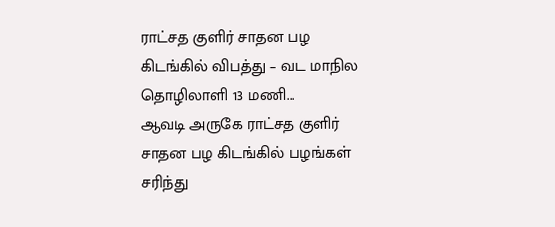ராட்சத குளிர் சாதன பழ கிடங்கில் விபத்து – வட மாநில தொழிலாளி 13 மணி...
ஆவடி அருகே ராட்சத குளிர் சாதன பழ கிடங்கில் பழங்கள் சரிந்து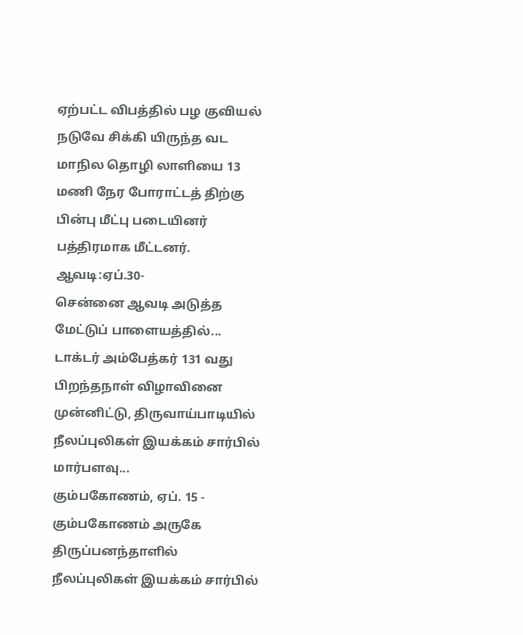ஏற்பட்ட விபத்தில் பழ குவியல் நடுவே சிக்கி யிருந்த வட மாநில தொழி லாளியை 13 மணி நேர போராட்டத் திற்கு பின்பு மீட்பு படையினர் பத்திரமாக மீட்டனர்.
ஆவடி:ஏப்.30-
சென்னை ஆவடி அடுத்த மேட்டுப் பாளையத்தில்...
டாக்டர் அம்பேத்கர் 131 வது பிறந்தநாள் விழாவினை முன்னிட்டு, திருவாய்பாடியில் நீலப்புலிகள் இயக்கம் சார்பில் மார்பளவு...
கும்பகோணம், ஏப். 15 -
கும்பகோணம் அருகே திருப்பனந்தாளில் நீலப்புலிகள் இயக்கம் சார்பில்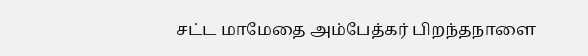சட்ட மாமேதை அம்பேத்கர் பிறந்தநாளை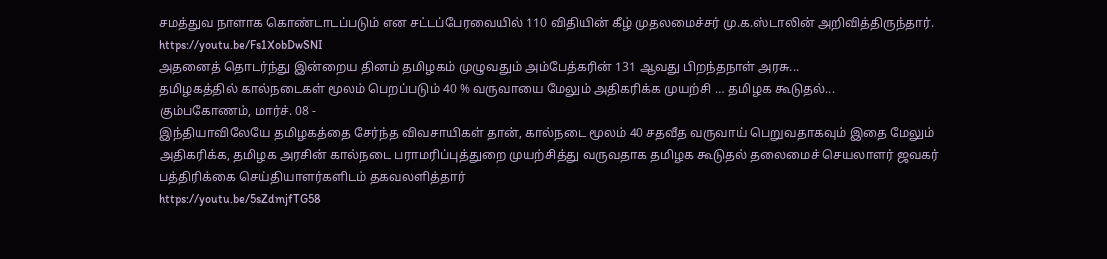சமத்துவ நாளாக கொண்டாடப்படும் என சட்டப்பேரவையில் 110 விதியின் கீழ் முதலமைச்சர் மு.க.ஸ்டாலின் அறிவித்திருந்தார்.
https://youtu.be/Fs1XobDwSNI
அதனைத் தொடர்ந்து இன்றைய தினம் தமிழகம் முழுவதும் அம்பேத்கரின் 131 ஆவது பிறந்தநாள் அரசு...
தமிழகத்தில் கால்நடைகள் மூலம் பெறப்படும் 40 % வருவாயை மேலும் அதிகரிக்க முயற்சி … தமிழக கூடுதல்...
கும்பகோணம், மார்ச். 08 -
இந்தியாவிலேயே தமிழகத்தை சேர்ந்த விவசாயிகள் தான், கால்நடை மூலம் 40 சதவீத வருவாய் பெறுவதாகவும் இதை மேலும் அதிகரிக்க, தமிழக அரசின் கால்நடை பராமரிப்புத்துறை முயற்சித்து வருவதாக தமிழக கூடுதல் தலைமைச் செயலாளர் ஜவகர் பத்திரிக்கை செய்தியாளர்களிடம் தகவலளித்தார்
https://youtu.be/5sZdmjfTG58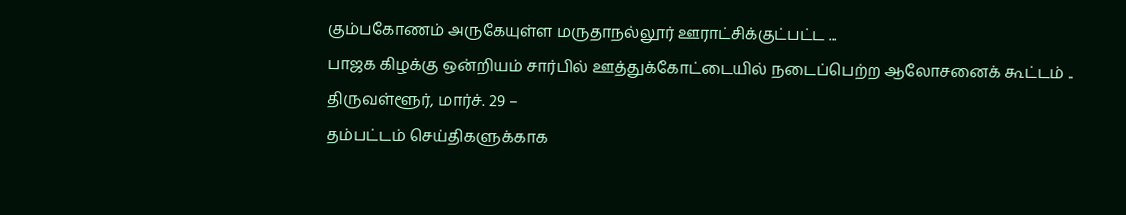கும்பகோணம் அருகேயுள்ள மருதாநல்லூர் ஊராட்சிக்குட்பட்ட ...
பாஜக கிழக்கு ஒன்றியம் சார்பில் ஊத்துக்கோட்டையில் நடைப்பெற்ற ஆலோசனைக் கூட்டம் ..
திருவள்ளூர், மார்ச். 29 –
தம்பட்டம் செய்திகளுக்காக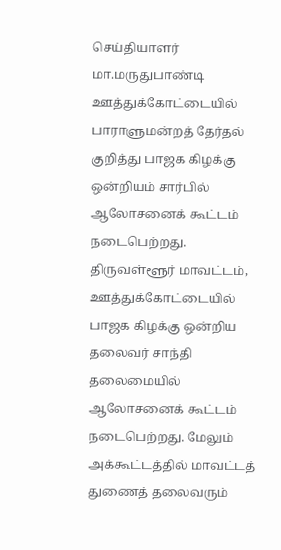செய்தியாளர் மா.மருதுபாண்டி
ஊத்துக்கோட்டையில் பாராளுமன்றத் தேர்தல் குறித்து பாஜக கிழக்கு ஒன்றியம் சார்பில் ஆலோசனைக் கூட்டம் நடைபெற்றது.
திருவள்ளூர் மாவட்டம், ஊத்துக்கோட்டையில் பாஜக கிழக்கு ஒன்றிய தலைவர் சாந்தி தலைமையில் ஆலோசனைக் கூட்டம் நடைபெற்றது. மேலும் அக்கூட்டத்தில் மாவட்டத் துணைத் தலைவரும்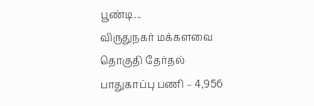பூண்டி...
விருதுநகர் மக்களவை தொகுதி தேர்தல் பாதுகாப்பு பணி – 4,956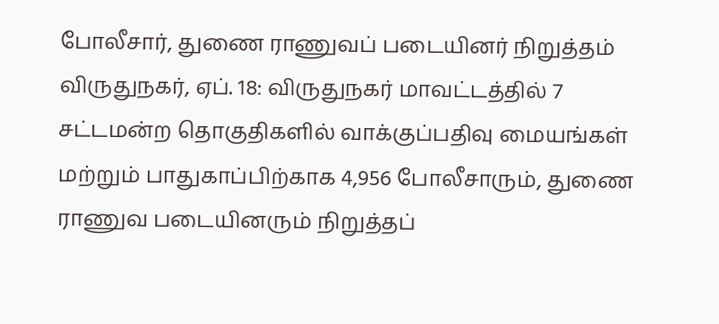போலீசார், துணை ராணுவப் படையினர் நிறுத்தம்
விருதுநகர், ஏப். 18: விருதுநகர் மாவட்டத்தில் 7 சட்டமன்ற தொகுதிகளில் வாக்குப்பதிவு மையங்கள் மற்றும் பாதுகாப்பிற்காக 4,956 போலீசாரும், துணை ராணுவ படையினரும் நிறுத்தப்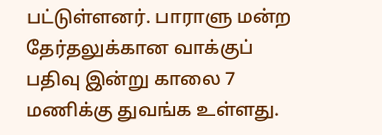பட்டுள்ளனர். பாராளு மன்ற தேர்தலுக்கான வாக்குப் பதிவு இன்று காலை 7 மணிக்கு துவங்க உள்ளது.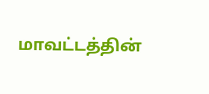மாவட்டத்தின்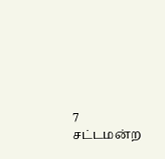7 சட்டமன்ற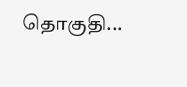தொகுதி...